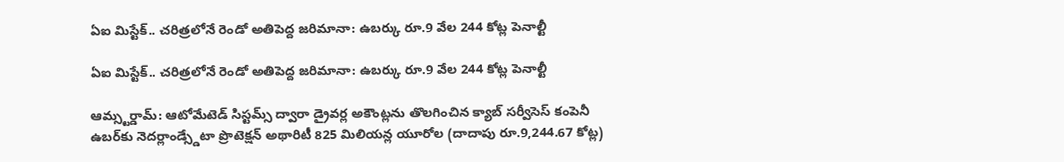ఏఐ మిస్టేక్.. చరిత్రలోనే రెండో అతిపెద్ద జరిమానా: ఉబర్కు రూ.9 వేల 244 కోట్ల పెనాల్టీ

ఏఐ మిస్టేక్.. చరిత్రలోనే రెండో అతిపెద్ద జరిమానా: ఉబర్కు రూ.9 వేల 244 కోట్ల పెనాల్టీ

ఆమ్స్టర్డామ్: ఆటోమేటెడ్ సిస్టమ్స్ ద్వారా డ్రైవర్ల అకౌంట్లను తొలగించిన క్యాబ్‌‌‌‌ సర్వీసెస్‌‌‌‌ కంపెనీ ఉబర్‌‌‌‌కు నెదర్లాండ్స్డేటా ప్రొటెక్షన్ అథారిటీ 825 మిలియన్ల యూరోల (దాదాపు రూ.9,244.67 కోట్ల)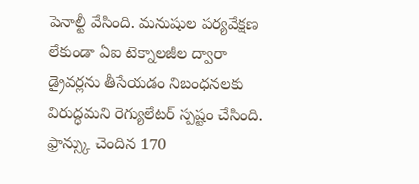పెనాల్టీ వేసింది. మనుషుల పర్యవేక్షణ లేకుండా ఏఐ టెక్నాలజీల ద్వారా డ్రైవర్లను తీసేయడం నిబంధనలకు విరుద్ధమని రెగ్యులేటర్ స్పష్టం చేసింది. ఫ్రాన్స్కు చెందిన 170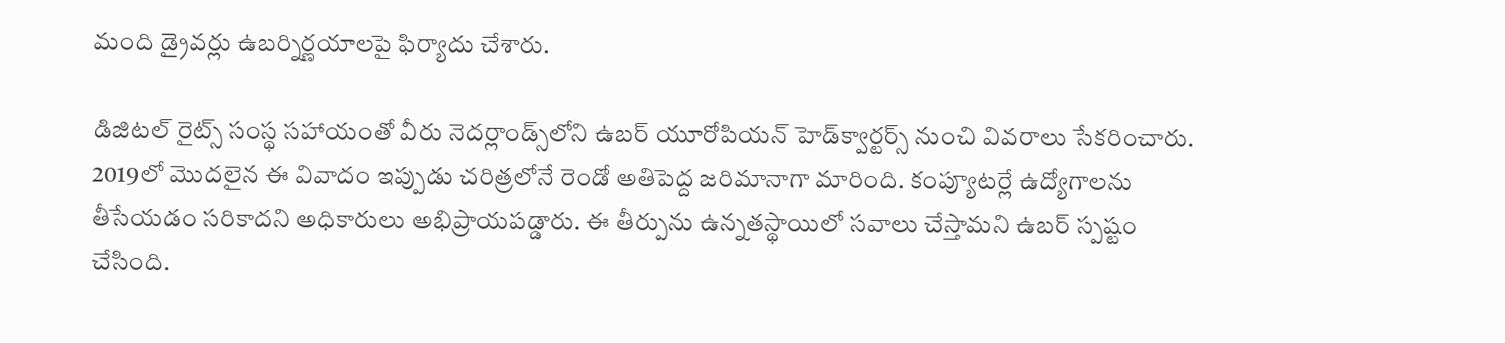మంది డ్రైవర్లు ఉబర్నిర్ణయాలపై ఫిర్యాదు చేశారు.

డిజిటల్ రైట్స్ సంస్థ సహాయంతో వీరు నెదర్లాండ్స్‌‌‌‌లోని ఉబర్ యూరోపియన్ హెడ్‌‌‌‌క్వార్టర్స్‌‌‌‌ నుంచి వివరాలు సేకరించారు. 2019లో మొదలైన ఈ వివాదం ఇప్పుడు చరిత్రలోనే రెండో అతిపెద్ద జరిమానాగా మారింది. కంప్యూటర్లే ఉద్యోగాలను తీసేయడం సరికాదని అధికారులు అభిప్రాయపడ్డారు. ఈ తీర్పును ఉన్నతస్థాయిలో సవాలు చేస్తామని ఉబర్ స్పష్టం చేసింది.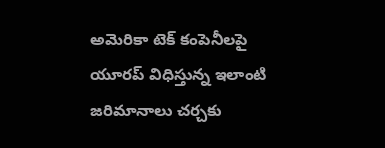అమెరికా టెక్ కంపెనీలపై యూరప్ విధిస్తున్న ఇలాంటి జరిమానాలు చర్చకు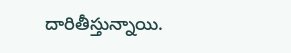దారితీస్తున్నాయి.